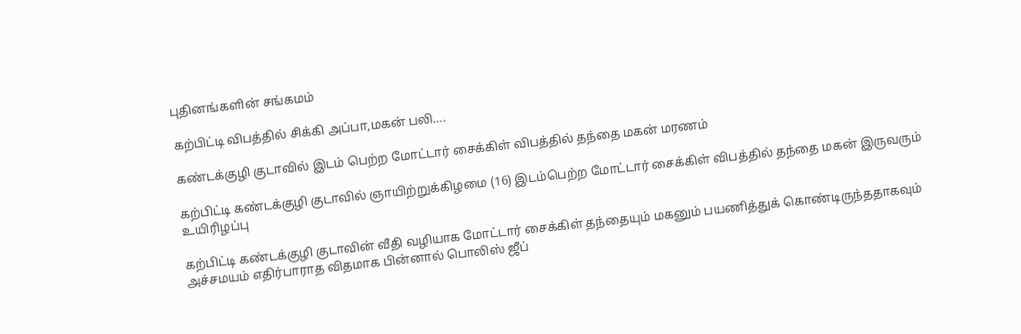புதினங்களின் சங்கமம்

கற்பிட்டி விபத்தில் சிக்கி அப்பா,மகன் பலி….

கண்டக்குழி குடாவில் இடம் பெற்ற மோட்டார் சைக்கிள் விபத்தில் தந்தை மகன் மரணம்

கற்பிட்டி கண்டக்குழி குடாவில் ஞாயிற்றுக்கிழமை (16) இடம்பெற்ற மோட்டார் சைக்கிள் விபத்தில் தந்தை மகன் இருவரும் உயிரிழப்பு

கற்பிட்டி கண்டக்குழி குடாவின் வீதி வழியாக மோட்டார் சைக்கிள் தந்தையும் மகனும் பயணித்துக் கொண்டிருந்ததாகவும் அச்சமயம் எதிர்பாராத விதமாக பின்னால் பொலிஸ் ஜீப்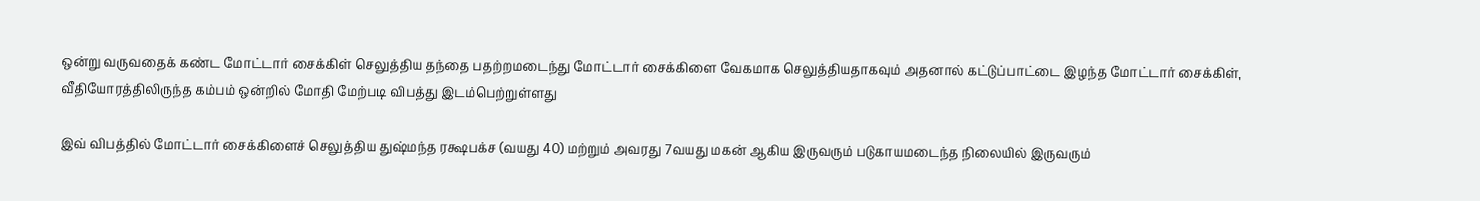ஒன்று வருவதைக் கண்ட மோட்டார் சைக்கிள் செலுத்திய தந்தை பதற்றமடைந்து மோட்டார் சைக்கிளை வேகமாக செலுத்தியதாகவும் அதனால் கட்டுப்பாட்டை இழந்த மோட்டார் சைக்கிள், வீதியோரத்திலிருந்த கம்பம் ஒன்றில் மோதி மேற்படி விபத்து இடம்பெற்றுள்ளது

இவ் விபத்தில் மோட்டார் சைக்கிளைச் செலுத்திய துஷ்மந்த ரக்ஷபக்ச (வயது 40) மற்றும் அவரது 7வயது மகன் ஆகிய இருவரும் படுகாயமடைந்த நிலையில் இருவரும்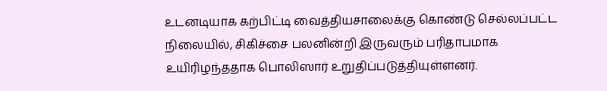உடனடியாக கற்பிட்டி வைத்தியசாலைக்கு கொண்டு செல்லப்பட்ட நிலையில், சிகிச்சை பலனின்றி இருவரும் பரிதாபமாக உயிரிழந்ததாக பொலிஸார் உறுதிப்படுத்தியுள்ளனர்.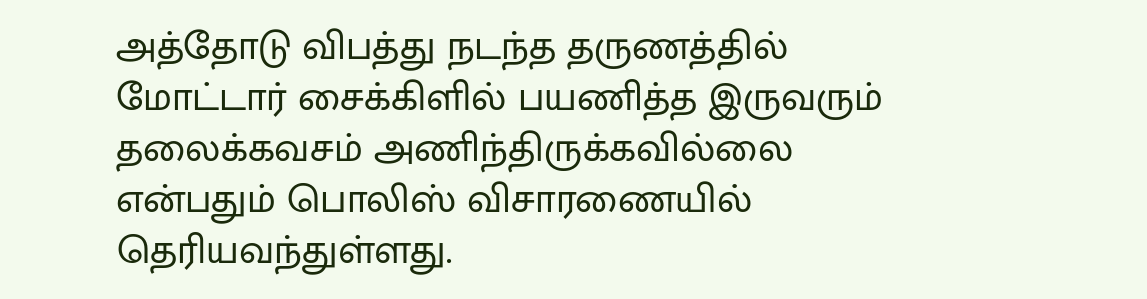அத்தோடு விபத்து நடந்த தருணத்தில் மோட்டார் சைக்கிளில் பயணித்த இருவரும் தலைக்கவசம் அணிந்திருக்கவில்லை என்பதும் பொலிஸ் விசாரணையில் தெரியவந்துள்ளது.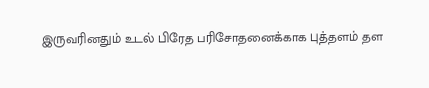இருவரினதும் உடல் பிரேத பரிசோதனைக்காக புத்தளம் தள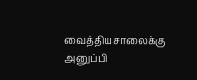வைத்தியசாலைக்கு அனுப்பி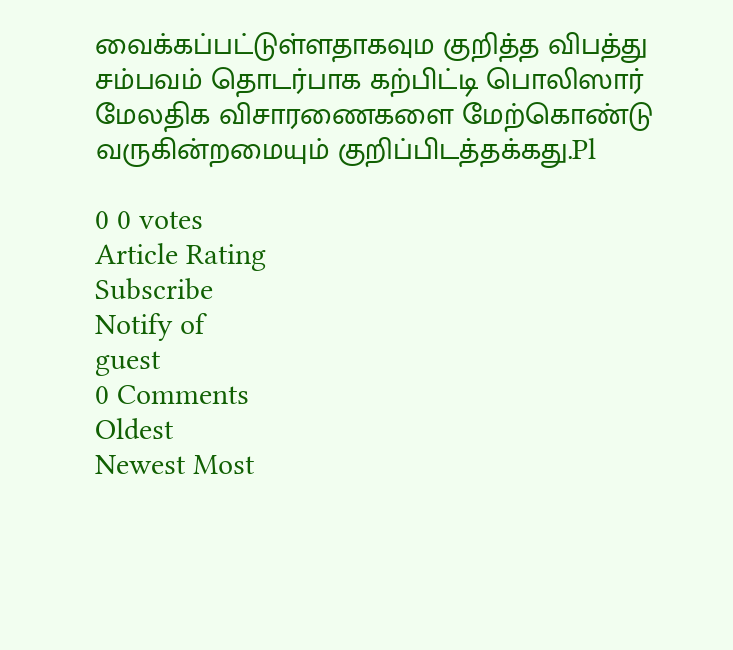வைக்கப்பட்டுள்ளதாகவும குறித்த விபத்து சம்பவம் தொடர்பாக கற்பிட்டி பொலிஸார் மேலதிக விசாரணைகளை மேற்கொண்டு வருகின்றமையும் குறிப்பிடத்தக்கது.Pl

0 0 votes
Article Rating
Subscribe
Notify of
guest
0 Comments
Oldest
Newest Most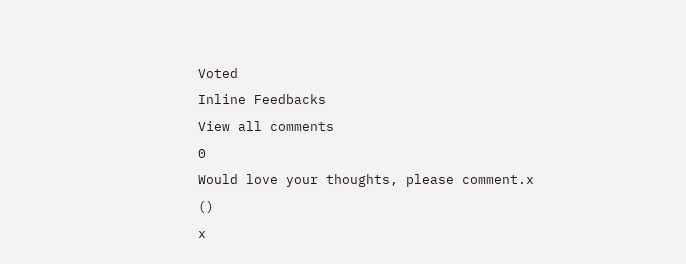Voted
Inline Feedbacks
View all comments
0
Would love your thoughts, please comment.x
()
x